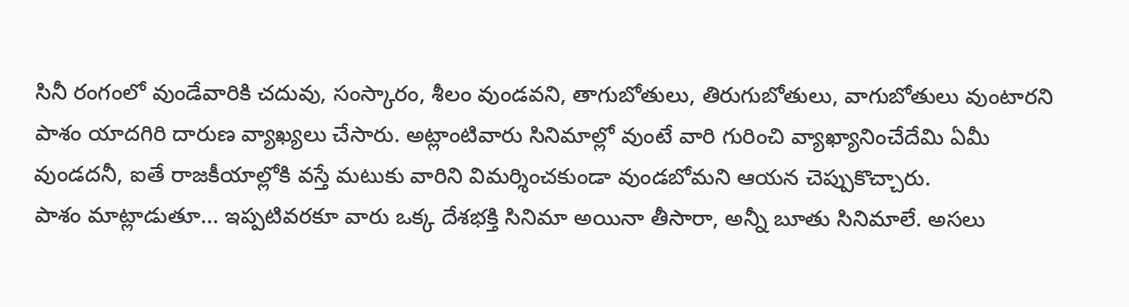సినీ రంగంలో వుండేవారికి చదువు, సంస్కారం, శీలం వుండవని, తాగుబోతులు, తిరుగుబోతులు, వాగుబోతులు వుంటారని పాశం యాదగిరి దారుణ వ్యాఖ్యలు చేసారు. అట్లాంటివారు సినిమాల్లో వుంటే వారి గురించి వ్యాఖ్యానించేదేమి ఏమీ వుండదనీ, ఐతే రాజకీయాల్లోకి వస్తే మటుకు వారిని విమర్శించకుండా వుండబోమని ఆయన చెప్పుకొచ్చారు.
పాశం మాట్లాడుతూ... ఇప్పటివరకూ వారు ఒక్క దేశభక్తి సినిమా అయినా తీసారా, అన్నీ బూతు సినిమాలే. అసలు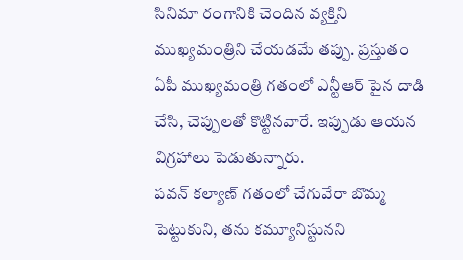సినిమా రంగానికి చెందిన వ్యక్తిని ముఖ్యమంత్రిని చేయడమే తప్పు. ప్రస్తుతం ఏపీ ముఖ్యమంత్రి గతంలో ఎన్టీఆర్ పైన దాడి చేసి, చెప్పులతో కొట్టినవారే. ఇప్పుడు ఆయన విగ్రహాలు పెడుతున్నారు.
పవన్ కల్యాణ్ గతంలో చేగువేరా బొమ్మ పెట్టుకుని, తను కమ్యూనిస్టునని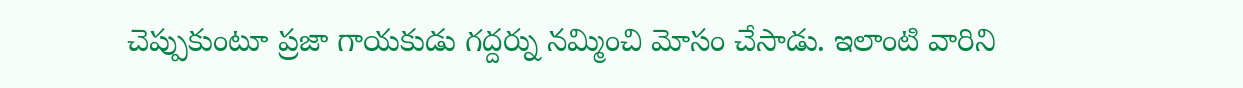చెప్పుకుంటూ ప్రజా గాయకుడు గద్దర్ను నమ్మించి మోసం చేసాడు. ఇలాంటి వారిని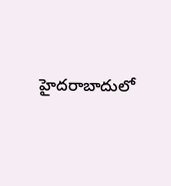హైదరాబాదులో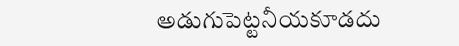అడుగుపెట్టనీయకూడదు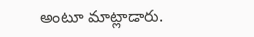అంటూ మాట్లాడారు.